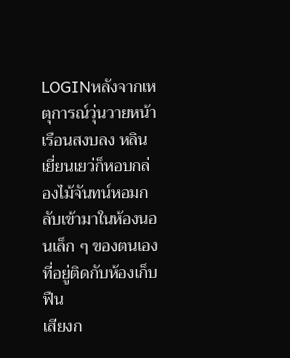LOGINหลังจากเหตุการณ์วุ่นวายหน้าเรือนสงบลง หลินเยี่ยนเยว่ก็หอบกล่องไม้จันทน์หอมกลับเข้ามาในห้องนอนเล็ก ๆ ของตนเองที่อยู่ติดกับห้องเก็บฟืน
เสียงก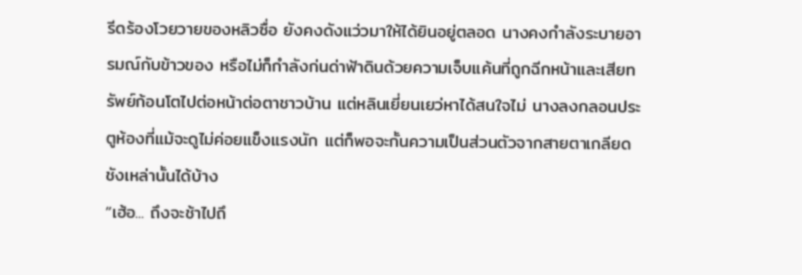รีดร้องโวยวายของหลิวซื่อ ยังคงดังแว่วมาให้ได้ยินอยู่ตลอด นางคงกำลังระบายอารมณ์กับข้าวของ หรือไม่ก็กำลังก่นด่าฟ้าดินด้วยความเจ็บแค้นที่ถูกฉีกหน้าและเสียทรัพย์ก้อนโตไปต่อหน้าต่อตาชาวบ้าน แต่หลินเยี่ยนเยว่หาได้สนใจไม่ นางลงกลอนประตูห้องที่แม้จะดูไม่ค่อยแข็งแรงนัก แต่ก็พอจะกั้นความเป็นส่วนตัวจากสายตาเกลียดชังเหล่านั้นได้บ้าง
“เฮ้อ... ถึงจะช้าไปถึ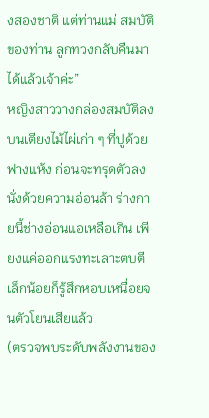งสองชาติ แต่ท่านแม่ สมบัติของท่าน ลูกทวงกลับคืนมาได้แล้วเจ้าค่ะ”
หญิงสาววางกล่องสมบัติลงบนเตียงไม้ไผ่เก่า ๆ ที่ปูด้วยฟางแห้ง ก่อนจะทรุดตัวลงนั่งด้วยความอ่อนล้า ร่างกายนี้ช่างอ่อนแอเหลือเกิน เพียงแค่ออกแรงทะเลาะตบตีเล็กน้อยก็รู้สึกหอบเหนื่อยจนตัวโยนเสียแล้ว
(ตรวจพบระดับพลังงานของ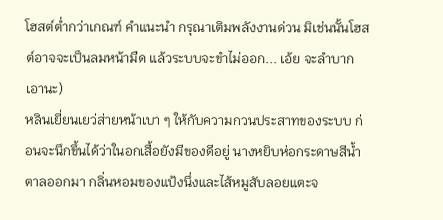โฮสต์ต่ำกว่าเกณฑ์ คำแนะนำ กรุณาเติมพลังงานด่วน มิเช่นนั้นโฮสต์อาจจะเป็นลมหน้ามืด แล้วระบบจะขำไม่ออก... เอ้ย จะลำบากเอานะ)
หลินเยี่ยนเยว่ส่ายหน้าเบา ๆ ให้กับความกวนประสาทของระบบ ก่อนจะนึกขึ้นได้ว่าในอกเสื้อยังมีของดีอยู่ นางหยิบห่อกระดาษสีน้ำตาลออกมา กลิ่นหอมของแป้งนึ่งและไส้หมูสับลอยแตะจ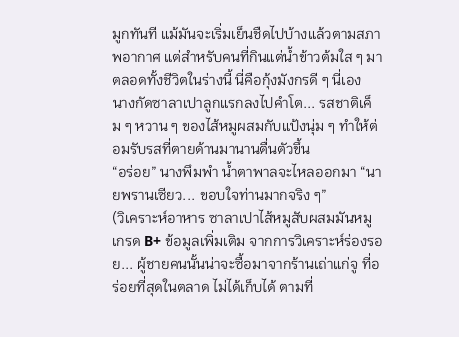มูกทันที แม้มันจะเริ่มเย็นชืดไปบ้างแล้วตามสภาพอากาศ แต่สำหรับคนที่กินแต่น้ำข้าวต้มใส ๆ มาตลอดทั้งชีวิตในร่างนี้ นี่คือกุ้งมังกรดี ๆ นี่เอง
นางกัดซาลาเปาลูกแรกลงไปคำโต... รสชาติเค็ม ๆ หวาน ๆ ของไส้หมูผสมกับแป้งนุ่ม ๆ ทำให้ต่อมรับรสที่ตายด้านมานานตื่นตัวขึ้น
“อร่อย” นางพึมพำ น้ำตาพาลจะไหลออกมา “นายพรานเซียว... ขอบใจท่านมากจริง ๆ”
(วิเคราะห์อาหาร ซาลาเปาไส้หมูสับผสมมันหมู เกรด B+ ข้อมูลเพิ่มเติม จากการวิเคราะห์ร่องรอย... ผู้ชายคนนั้นน่าจะซื้อมาจากร้านเถ่าแก่จู ที่อร่อยที่สุดในตลาด ไม่ได้เก็บได้ ตามที่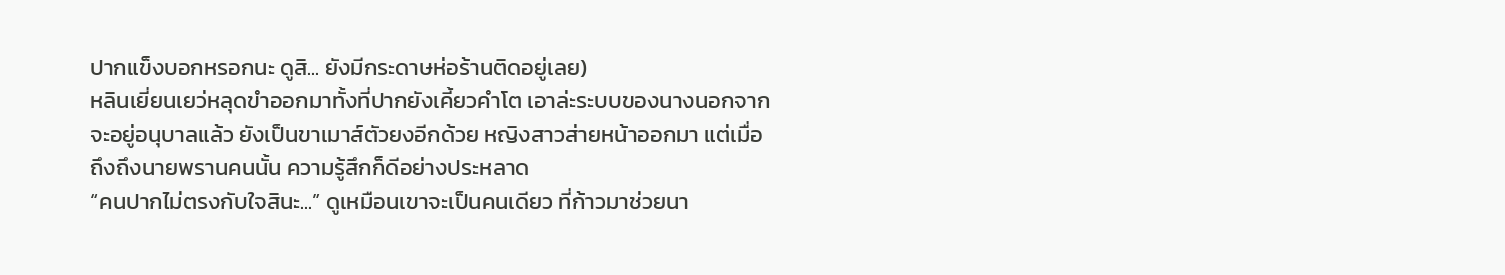ปากแข็งบอกหรอกนะ ดูสิ... ยังมีกระดาษห่อร้านติดอยู่เลย)
หลินเยี่ยนเยว่หลุดขำออกมาทั้งที่ปากยังเคี้ยวคำโต เอาล่ะระบบของนางนอกจากจะอยู่อนุบาลแล้ว ยังเป็นขาเมาส์ตัวยงอีกด้วย หญิงสาวส่ายหน้าออกมา แต่เมื่อถึงถึงนายพรานคนนั้น ความรู้สึกก็ดีอย่างประหลาด
“คนปากไม่ตรงกับใจสินะ...” ดูเหมือนเขาจะเป็นคนเดียว ที่ก้าวมาช่วยนา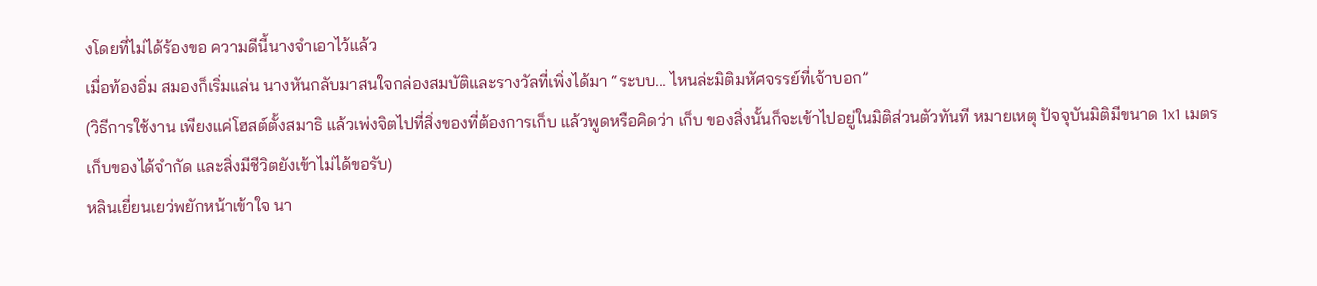งโดยที่ไม่ได้ร้องขอ ความดีนี้นางจำเอาไว้แล้ว
เมื่อท้องอิ่ม สมองก็เริ่มแล่น นางหันกลับมาสนใจกล่องสมบัติและรางวัลที่เพิ่งได้มา “ระบบ... ไหนล่ะมิติมหัศจรรย์ที่เจ้าบอก”
(วิธีการใช้งาน เพียงแค่โฮสต์ตั้งสมาธิ แล้วเพ่งจิตไปที่สิ่งของที่ต้องการเก็บ แล้วพูดหรือคิดว่า เก็บ ของสิ่งนั้นก็จะเข้าไปอยู่ในมิติส่วนตัวทันที หมายเหตุ ปัจจุบันมิติมีขนาด 1x1 เมตร เก็บของได้จำกัด และสิ่งมีชีวิตยังเข้าไม่ได้ขอรับ)
หลินเยี่ยนเยว่พยักหน้าเข้าใจ นา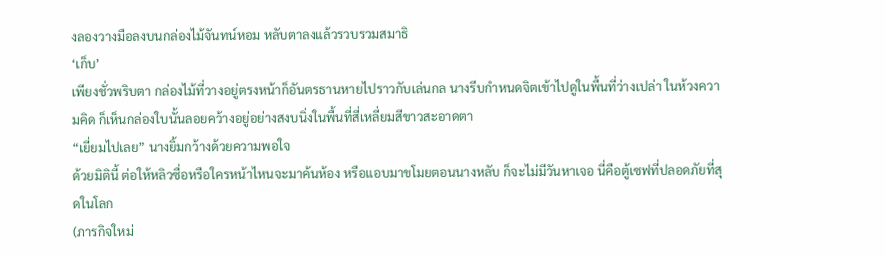งลองวางมือลงบนกล่องไม้จันทน์หอม หลับตาลงแล้วรวบรวมสมาธิ
‘เก็บ’
เพียงชั่วพริบตา กล่องไม้ที่วางอยู่ตรงหน้าก็อันตรธานหายไปราวกับเล่นกล นางรีบกำหนดจิตเข้าไปดูในพื้นที่ว่างเปล่า ในห้วงความคิด ก็เห็นกล่องใบนั้นลอยคว้างอยู่อย่างสงบนิ่งในพื้นที่สี่เหลี่ยมสีขาวสะอาดตา
“เยี่ยมไปเลย” นางยิ้มกว้างด้วยความพอใจ
ด้วยมิตินี้ ต่อให้หลิวซื่อหรือใครหน้าไหนจะมาค้นห้อง หรือแอบมาขโมยตอนนางหลับ ก็จะไม่มีวันหาเจอ นี่คือตู้เซฟที่ปลอดภัยที่สุดในโลก
(ภารกิจใหม่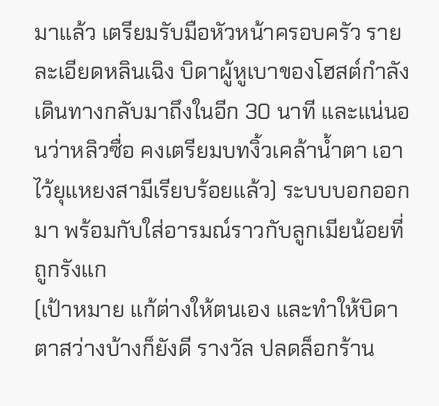มาแล้ว เตรียมรับมือหัวหน้าครอบครัว รายละเอียดหลินเฉิง บิดาผู้หูเบาของโฮสต์กำลังเดินทางกลับมาถึงในอีก 30 นาที และแน่นอนว่าหลิวซื่อ คงเตรียมบทงิ้วเคล้าน้ำตา เอาไว้ยุแหยงสามีเรียบร้อยแล้ว) ระบบบอกออกมา พร้อมกับใส่อารมณ์ราวกับลูกเมียน้อยที่ถูกรังแก
(เป้าหมาย แก้ต่างให้ตนเอง และทำให้บิดาตาสว่างบ้างก็ยังดี รางวัล ปลดล็อกร้าน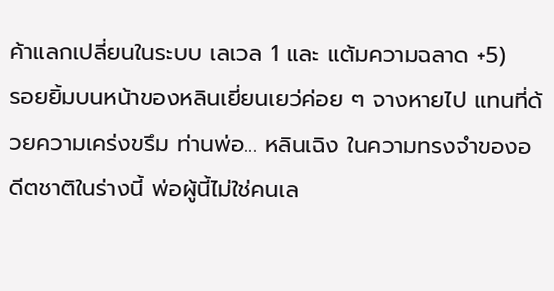ค้าแลกเปลี่ยนในระบบ เลเวล 1 และ แต้มความฉลาด +5)
รอยยิ้มบนหน้าของหลินเยี่ยนเยว่ค่อย ๆ จางหายไป แทนที่ด้วยความเคร่งขรึม ท่านพ่อ... หลินเฉิง ในความทรงจำของอดีตชาติในร่างนี้ พ่อผู้นี้ไม่ใช่คนเล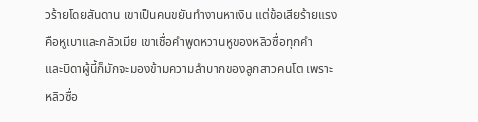วร้ายโดยสันดาน เขาเป็นคนขยันทำงานหาเงิน แต่ข้อเสียร้ายแรงคือหูเบาและกลัวเมีย เขาเชื่อคำพูดหวานหูของหลิวซื่อทุกคำ
และบิดาผู้นี้ก็มักจะมองข้ามความลำบากของลูกสาวคนโต เพราะหลิวซื่อ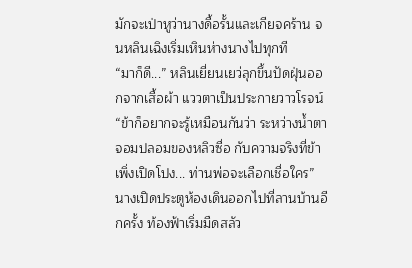มักจะเป่าหูว่านางดื้อรั้นและเกียจคร้าน จนหลินเฉิงเริ่มเหินห่างนางไปทุกที
“มาก็ดี...” หลินเยี่ยนเยว่ลุกขึ้นปัดฝุ่นออกจากเสื้อผ้า แววตาเป็นประกายวาวโรจน์ “ข้าก็อยากจะรู้เหมือนกันว่า ระหว่างน้ำตาจอมปลอมของหลิวซื่อ กับความจริงที่ข้าเพิ่งเปิดโปง... ท่านพ่อจะเลือกเชื่อใคร”
นางเปิดประตูห้องเดินออกไปที่ลานบ้านอีกครั้ง ท้องฟ้าเริ่มมืดสลัว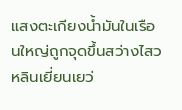แสงตะเกียงน้ำมันในเรือนใหญ่ถูกจุดขึ้นสว่างไสว หลินเยี่ยนเยว่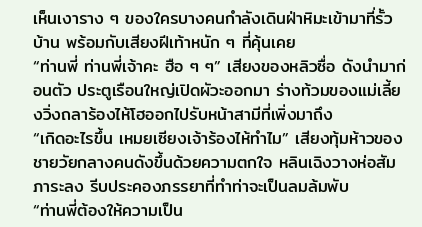เห็นเงาราง ๆ ของใครบางคนกำลังเดินฝ่าหิมะเข้ามาที่รั้วบ้าน พร้อมกับเสียงฝีเท้าหนัก ๆ ที่คุ้นเคย
“ท่านพี่ ท่านพี่เจ้าคะ ฮือ ๆ ๆ” เสียงของหลิวซื่อ ดังนำมาก่อนตัว ประตูเรือนใหญ่เปิดผัวะออกมา ร่างท้วมของแม่เลี้ยงวิ่งถลาร้องไห้โฮออกไปรับหน้าสามีที่เพิ่งมาถึง
“เกิดอะไรขึ้น เหมยเซียงเจ้าร้องไห้ทำไม” เสียงทุ้มห้าวของชายวัยกลางคนดังขึ้นด้วยความตกใจ หลินเฉิงวางห่อสัมภาระลง รีบประคองภรรยาที่ทำท่าจะเป็นลมล้มพับ
“ท่านพี่ต้องให้ความเป็น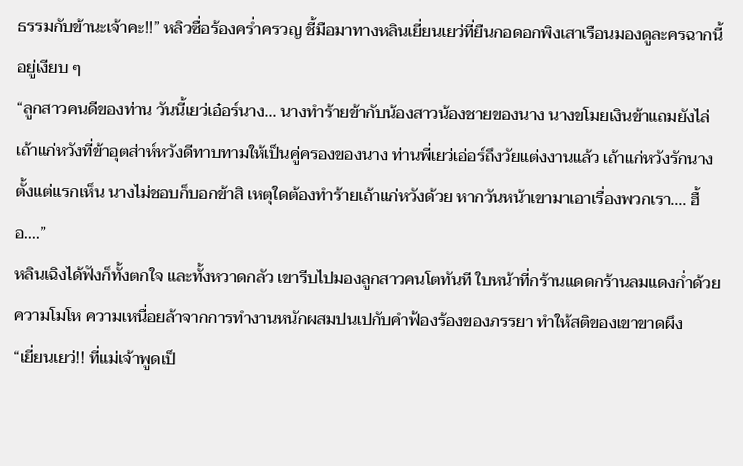ธรรมกับข้านะเจ้าคะ!!” หลิวซื่อร้องคร่ำครวญ ชี้มือมาทางหลินเยี่ยนเยว่ที่ยืนกอดอกพิงเสาเรือนมองดูละครฉากนี้อยู่เงียบ ๆ
“ลูกสาวคนดีของท่าน วันนี้เยว่เอ๋อร์นาง... นางทำร้ายข้ากับน้องสาวน้องชายของนาง นางขโมยเงินข้าแถมยังไล่เถ้าแก่หวังที่ข้าอุตส่าห์หวังดีทาบทามให้เป็นคู่ครองของนาง ท่านพี่เยว่เอ่อร์ถึงวัยแต่งงานแล้ว เถ้าแก่หวังรักนางตั้งแต่แรกเห็น นางไม่ชอบก็บอกข้าสิ เหตุใดต้องทำร้ายเถ้าแก่หวังด้วย หากวันหน้าเขามาเอาเรื่องพวกเรา.... ฮื้อ....”
หลินเฉิงได้ฟังก็ทั้งตกใจ และทั้งหวาดกลัว เขารีบไปมองลูกสาวคนโตทันที ใบหน้าที่กร้านแดดกร้านลมแดงก่ำด้วยความโมโห ความเหนื่อยล้าจากการทำงานหนักผสมปนเปกับคำฟ้องร้องของภรรยา ทำให้สติของเขาขาดผึง
“เยี่ยนเยว่!! ที่แม่เจ้าพูดเป็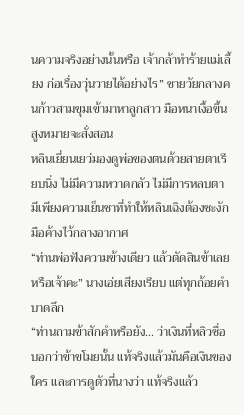นความจริงอย่างนั้นหรือ เจ้ากล้าทำร้ายแม่เลี้ยง ก่อเรื่องวุ่นวายได้อย่างไร” ชายวัยกลางคนก้าวสามขุมเข้ามาหาลูกสาว มือหนาเงื้อขึ้นสูงหมายจะสั่งสอน
หลินเยี่ยนเยว่มองดูพ่อของตนด้วยสายตาเรียบนิ่ง ไม่มีความหวาดกลัว ไม่มีการหลบตา มีเพียงความเย็นชาที่ทำให้หลินเฉิงต้องชะงักมือค้างไว้กลางอากาศ
“ท่านพ่อฟังความข้างเดียว แล้วตัดสินข้าเลยหรือเจ้าคะ” นางเอ่ยเสียงเรียบ แต่ทุกถ้อยคำบาดลึก
“ท่านถามข้าสักคำหรือยัง... ว่าเงินที่หลิวซื่อ บอกว่าข้าขโมยนั้น แท้จริงแล้วมันคือเงินของใคร และการดูตัวที่นางว่า แท้จริงแล้ว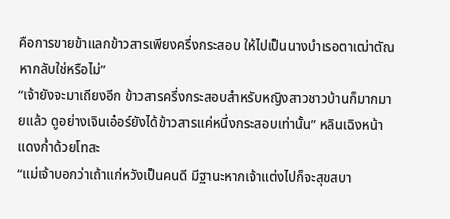คือการขายข้าแลกข้าวสารเพียงครึ่งกระสอบ ให้ไปเป็นนางบำเรอตาเฒ่าตัณหากลับใช่หรือไม่”
“เจ้ายังจะมาเถียงอีก ข้าวสารครึ่งกระสอบสำหรับหญิงสาวชาวบ้านก็มากมายแล้ว ดูอย่างเจินเอ๋อร์ยังได้ข้าวสารแค่หนึ่งกระสอบเท่านั้น” หลินเฉิงหน้าแดงก่ำด้วยโทสะ
“แม่เจ้าบอกว่าเถ้าแก่หวังเป็นคนดี มีฐานะหากเจ้าแต่งไปก็จะสุขสบา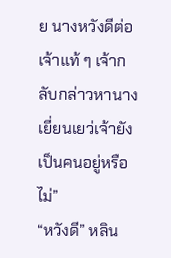ย นางหวังดีต่อเจ้าแท้ ๆ เจ้ากลับกล่าวหานาง เยี่ยนเยว่เจ้ายังเป็นคนอยู่หรือไม่”
“หวังดี” หลิน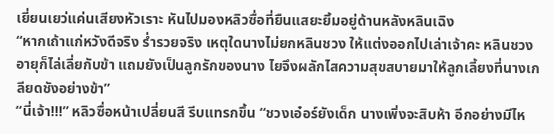เยี่ยนเยว่แค่นเสียงหัวเราะ หันไปมองหลิวซื่อที่ยืนแสยะยิ้มอยู่ด้านหลังหลินเฉิง
“หากเถ้าแก่หวังดีจริง ร่ำรวยจริง เหตุใดนางไม่ยกหลินชวง ให้แต่งออกไปเล่าเจ้าคะ หลินชวงอายุก็ไล่เลี่ยกับข้า แถมยังเป็นลูกรักของนาง ไยจึงผลักไสความสุขสบายมาให้ลูกเลี้ยงที่นางเกลียดชังอย่างข้า”
“นี่เจ้า!!!” หลิวซื่อหน้าเปลี่ยนสี รีบแทรกขึ้น “ชวงเอ๋อร์ยังเด็ก นางเพิ่งจะสิบห้า อีกอย่างมีไห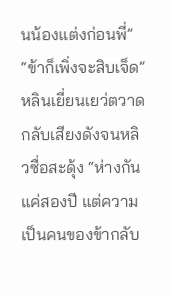นน้องแต่งก่อนพี่”
“ข้าก็เพิ่งจะสิบเจ็ด” หลินเยี่ยนเยว่ตวาดกลับเสียงดังจนหลิวซื่อสะดุ้ง “ห่างกันแค่สองปี แต่ความเป็นคนของข้ากลับ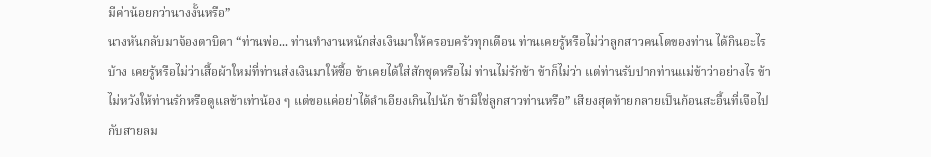มีค่าน้อยกว่านางงั้นหรือ”
นางหันกลับมาจ้องตาบิดา “ท่านพ่อ... ท่านทำงานหนักส่งเงินมาให้ครอบครัวทุกเดือน ท่านเคยรู้หรือไม่ว่าลูกสาวคนโตของท่าน ได้กินอะไรบ้าง เคยรู้หรือไม่ว่าเสื้อผ้าใหม่ที่ท่านส่งเงินมาให้ซื้อ ข้าเคยได้ใส่สักชุดหรือไม่ ท่านไม่รักข้า ข้าก็ไม่ว่า แต่ท่านรับปากท่านแม่ข้าว่าอย่างไร ข้าไม่หวังให้ท่านรักหรือดูแลข้าเท่าน้อง ๆ แต่ขอแค่อย่าได้ลำเอียงเกินไปนัก ข้ามิใช่ลูกสาวท่านหรือ” เสียงสุดท้ายกลายเป็นก้อนสะอื้นที่เจือไปกับสายลม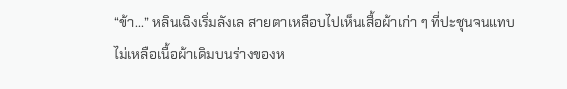“ข้า...” หลินเฉิงเริ่มลังเล สายตาเหลือบไปเห็นเสื้อผ้าเก่า ๆ ที่ปะชุนจนแทบไม่เหลือเนื้อผ้าเดิมบนร่างของห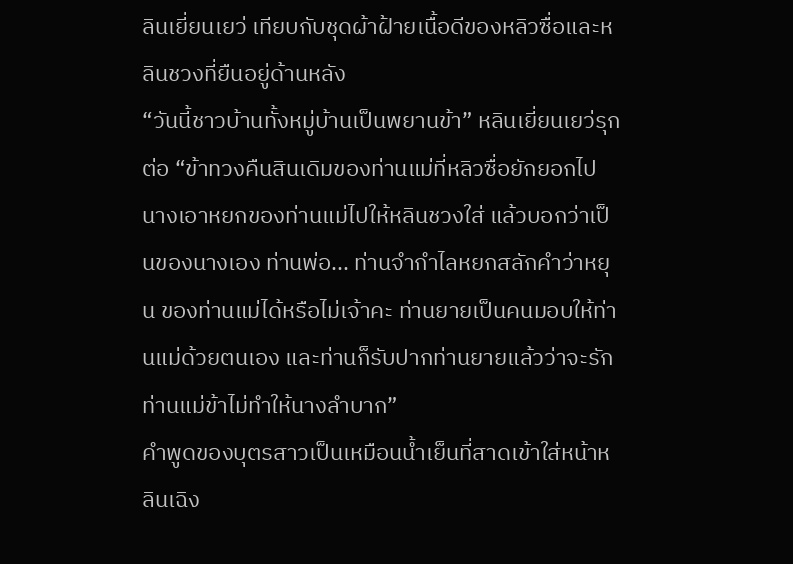ลินเยี่ยนเยว่ เทียบกับชุดผ้าฝ้ายเนื้อดีของหลิวซื่อและหลินชวงที่ยืนอยู่ด้านหลัง
“วันนี้ชาวบ้านทั้งหมู่บ้านเป็นพยานข้า” หลินเยี่ยนเยว่รุกต่อ “ข้าทวงคืนสินเดิมของท่านแม่ที่หลิวซื่อยักยอกไป นางเอาหยกของท่านแม่ไปให้หลินชวงใส่ แล้วบอกว่าเป็นของนางเอง ท่านพ่อ... ท่านจำกำไลหยกสลักคำว่าหยุน ของท่านแม่ได้หรือไม่เจ้าคะ ท่านยายเป็นคนมอบให้ท่านแม่ด้วยตนเอง และท่านก็รับปากท่านยายแล้วว่าจะรักท่านแม่ข้าไม่ทำให้นางลำบาก”
คำพูดของบุตรสาวเป็นเหมือนน้ำเย็นที่สาดเข้าใส่หน้าหลินเฉิง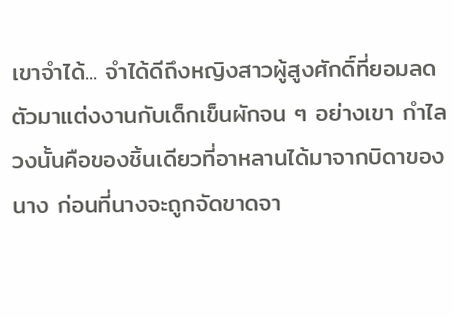เขาจำได้... จำได้ดีถึงหญิงสาวผู้สูงศักดิ์ที่ยอมลดตัวมาแต่งงานกับเด็กเข็นผักจน ๆ อย่างเขา กำไลวงนั้นคือของชิ้นเดียวที่อาหลานได้มาจากบิดาของนาง ก่อนที่นางจะถูกจัดขาดจา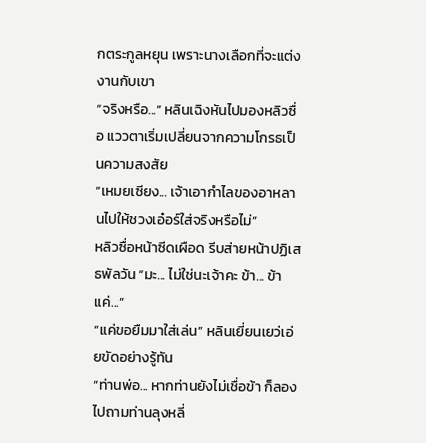กตระกูลหยุน เพราะนางเลือกที่จะแต่งงานกับเขา
“จริงหรือ...” หลินเฉิงหันไปมองหลิวซื่อ แววตาเริ่มเปลี่ยนจากความโกรธเป็นความสงสัย
“เหมยเซียง... เจ้าเอากำไลของอาหลานไปให้ชวงเอ๋อร์ใส่จริงหรือไม่”
หลิวซื่อหน้าซีดเผือด รีบส่ายหน้าปฏิเสธพัลวัน “มะ... ไม่ใช่นะเจ้าคะ ข้า... ข้าแค่...”
“แค่ขอยืมมาใส่เล่น” หลินเยี่ยนเยว่เอ่ยขัดอย่างรู้ทัน
“ท่านพ่อ... หากท่านยังไม่เชื่อข้า ก็ลองไปถามท่านลุงหลี่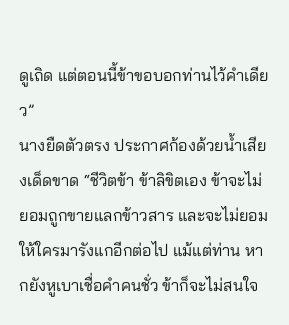ดูเถิด แต่ตอนนี้ข้าขอบอกท่านไว้คำเดียว”
นางยืดตัวตรง ประกาศก้องด้วยน้ำเสียงเด็ดขาด “ชีวิตข้า ข้าลิขิตเอง ข้าจะไม่ยอมถูกขายแลกข้าวสาร และจะไม่ยอมให้ใครมารังแกอีกต่อไป แม้แต่ท่าน หากยังหูเบาเชื่อคำคนชั่ว ข้าก็จะไม่สนใจ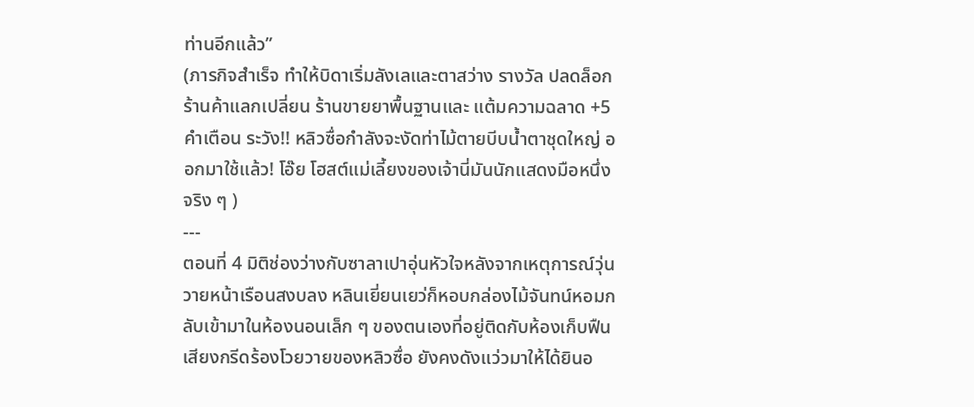ท่านอีกแล้ว”
(ภารกิจสำเร็จ ทำให้บิดาเริ่มลังเลและตาสว่าง รางวัล ปลดล็อกร้านค้าแลกเปลี่ยน ร้านขายยาพื้นฐานและ แต้มความฉลาด +5 คำเตือน ระวัง!! หลิวซื่อกำลังจะงัดท่าไม้ตายบีบน้ำตาชุดใหญ่ ออกมาใช้แล้ว! โอ๊ย โฮสต์แม่เลี้ยงของเจ้านี่มันนักแสดงมือหนึ่งจริง ๆ )
---
ตอนที่ 4 มิติช่องว่างกับซาลาเปาอุ่นหัวใจหลังจากเหตุการณ์วุ่นวายหน้าเรือนสงบลง หลินเยี่ยนเยว่ก็หอบกล่องไม้จันทน์หอมกลับเข้ามาในห้องนอนเล็ก ๆ ของตนเองที่อยู่ติดกับห้องเก็บฟืนเสียงกรีดร้องโวยวายของหลิวซื่อ ยังคงดังแว่วมาให้ได้ยินอ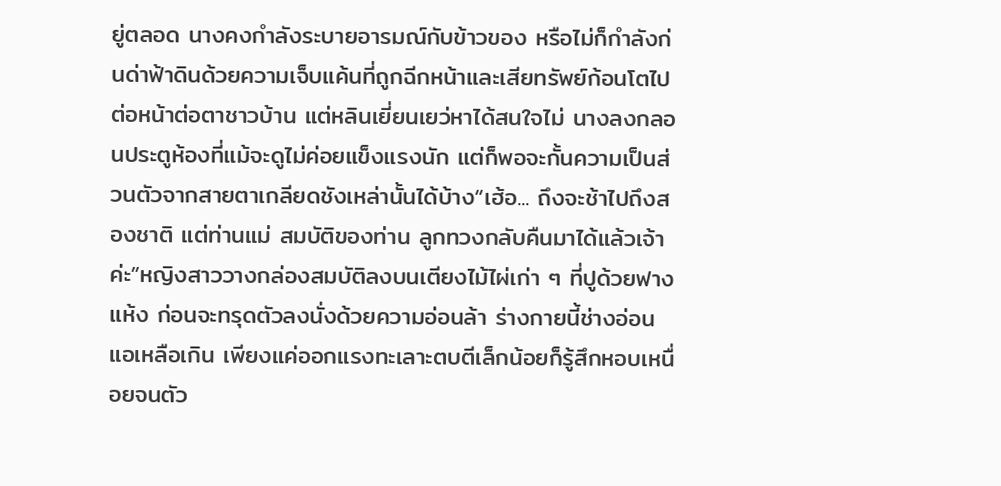ยู่ตลอด นางคงกำลังระบายอารมณ์กับข้าวของ หรือไม่ก็กำลังก่นด่าฟ้าดินด้วยความเจ็บแค้นที่ถูกฉีกหน้าและเสียทรัพย์ก้อนโตไปต่อหน้าต่อตาชาวบ้าน แต่หลินเยี่ยนเยว่หาได้สนใจไม่ นางลงกลอนประตูห้องที่แม้จะดูไม่ค่อยแข็งแรงนัก แต่ก็พอจะกั้นความเป็นส่วนตัวจากสายตาเกลียดชังเหล่านั้นได้บ้าง“เฮ้อ... ถึงจะช้าไปถึงสองชาติ แต่ท่านแม่ สมบัติของท่าน ลูกทวงกลับคืนมาได้แล้วเจ้าค่ะ”หญิงสาววางกล่องสมบัติลงบนเตียงไม้ไผ่เก่า ๆ ที่ปูด้วยฟางแห้ง ก่อนจะทรุดตัวลงนั่งด้วยความอ่อนล้า ร่างกายนี้ช่างอ่อนแอเหลือเกิน เพียงแค่ออกแรงทะเลาะตบตีเล็กน้อยก็รู้สึกหอบเหนื่อยจนตัว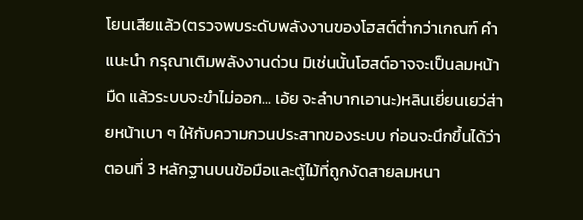โยนเสียแล้ว(ตรวจพบระดับพลังงานของโฮสต์ต่ำกว่าเกณฑ์ คำแนะนำ กรุณาเติมพลังงานด่วน มิเช่นนั้นโฮสต์อาจจะเป็นลมหน้ามืด แล้วระบบจะขำไม่ออก... เอ้ย จะลำบากเอานะ)หลินเยี่ยนเยว่ส่ายหน้าเบา ๆ ให้กับความกวนประสาทของระบบ ก่อนจะนึกขึ้นได้ว่า
ตอนที่ 3 หลักฐานบนข้อมือและตู้ไม้ที่ถูกงัดสายลมหนา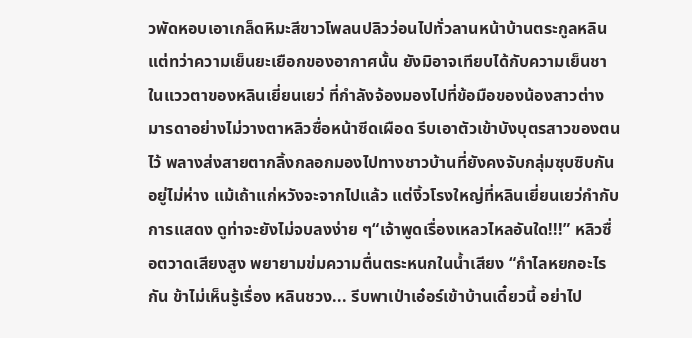วพัดหอบเอาเกล็ดหิมะสีขาวโพลนปลิวว่อนไปทั่วลานหน้าบ้านตระกูลหลิน แต่ทว่าความเย็นยะเยือกของอากาศนั้น ยังมิอาจเทียบได้กับความเย็นชาในแววตาของหลินเยี่ยนเยว่ ที่กำลังจ้องมองไปที่ข้อมือของน้องสาวต่างมารดาอย่างไม่วางตาหลิวซื่อหน้าซีดเผือด รีบเอาตัวเข้าบังบุตรสาวของตนไว้ พลางส่งสายตากลิ้งกลอกมองไปทางชาวบ้านที่ยังคงจับกลุ่มซุบซิบกันอยู่ไม่ห่าง แม้เถ้าแก่หวังจะจากไปแล้ว แต่งิ้วโรงใหญ่ที่หลินเยี่ยนเยว่กำกับการแสดง ดูท่าจะยังไม่จบลงง่าย ๆ“เจ้าพูดเรื่องเหลวไหลอันใด!!!” หลิวซื่อตวาดเสียงสูง พยายามข่มความตื่นตระหนกในน้ำเสียง “กำไลหยกอะไรกัน ข้าไม่เห็นรู้เรื่อง หลินชวง... รีบพาเป่าเอ๋อร์เข้าบ้านเดี๋ยวนี้ อย่าไป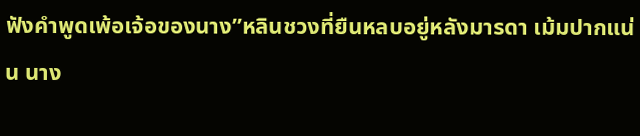ฟังคำพูดเพ้อเจ้อของนาง”หลินชวงที่ยืนหลบอยู่หลังมารดา เม้มปากแน่น นาง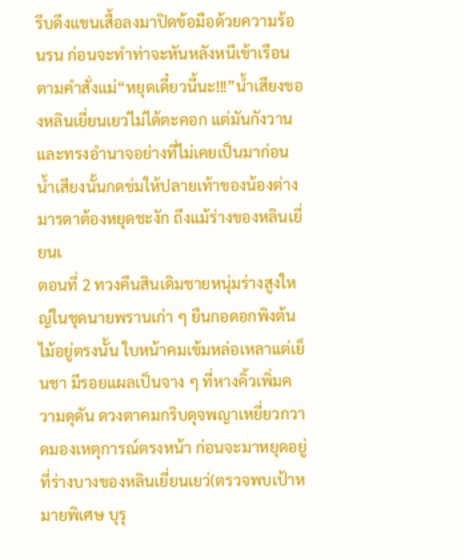รีบดึงแขนเสื้อลงมาปิดข้อมือด้วยความร้อนรน ก่อนจะทำท่าจะหันหลังหนีเข้าเรือนตามคำสั่งแม่“หยุดเดี๋ยวนี้นะ!!!”น้ำเสียงของหลินเยี่ยนเยว่ไม่ได้ตะคอก แต่มันกังวานและทรงอำนาจอย่างที่ไม่เคยเป็นมาก่อน น้ำเสียงนั้นกดข่มให้ปลายเท้าของน้องต่างมารดาต้องหยุดชะงัก ถึงแม้ร่างของหลินเยี่ยนเ
ตอนที่ 2 ทวงคืนสินเดิมชายหนุ่มร่างสูงใหญ่ในชุดนายพรานเก่า ๆ ยืนกอดอกพิงต้นไม้อยู่ตรงนั้น ใบหน้าคมเข้มหล่อเหลาแต่เย็นชา มีรอยแผลเป็นจาง ๆ ที่หางคิ้วเพิ่มความดุดัน ดวงตาคมกริบดุจพญาเหยี่ยวกวาดมองเหตุการณ์ตรงหน้า ก่อนจะมาหยุดอยู่ที่ร่างบางของหลินเยี่ยนเยว่(ตรวจพบเป้าหมายพิเศษ บุรุ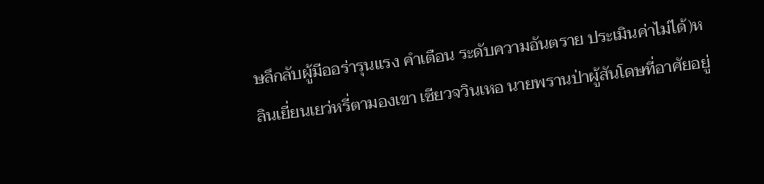ษลึกลับผู้มีออร่ารุนแรง คำเตือน ระดับความอันตราย ประเมินค่าไม่ได้)หลินเยี่ยนเยว่หรี่ตามองเขา เซียวจวินเหอ นายพรานป่าผู้สันโดษที่อาศัยอยู่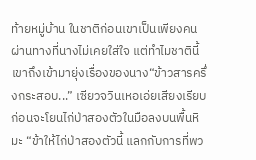ท้ายหมู่บ้าน ในชาติก่อนเขาเป็นเพียงคนผ่านทางที่นางไม่เคยใส่ใจ แต่ทำไมชาตินี้เขาถึงเข้ามายุ่งเรื่องของนาง“ข้าวสารครึ่งกระสอบ...” เซียวจวินเหอเอ่ยเสียงเรียบ ก่อนจะโยนไก่ป่าสองตัวในมือลงบนพื้นหิมะ “ข้าให้ไก่ป่าสองตัวนี้ แลกกับการที่พว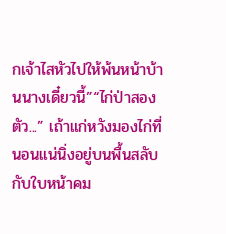กเจ้าไสหัวไปให้พ้นหน้าบ้านนางเดี๋ยวนี้”“ไก่ป่าสองตัว...” เถ้าแก่หวังมองไก่ที่นอนแน่นิ่งอยู่บนพื้นสลับกับใบหน้าคม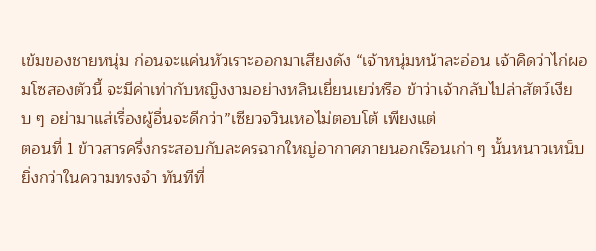เข้มของชายหนุ่ม ก่อนจะแค่นหัวเราะออกมาเสียงดัง “เจ้าหนุ่มหน้าละอ่อน เจ้าคิดว่าไก่ผอมโซสองตัวนี้ จะมีค่าเท่ากับหญิงงามอย่างหลินเยี่ยนเยว่หรือ ข้าว่าเจ้ากลับไปล่าสัตว์เงียบ ๆ อย่ามาแส่เรื่องผู้อื่นจะดีกว่า”เซียวจวินเหอไม่ตอบโต้ เพียงแต่
ตอนที่ 1 ข้าวสารครึ่งกระสอบกับละครฉากใหญ่อากาศภายนอกเรือนเก่า ๆ นั้นหนาวเหน็บยิ่งกว่าในความทรงจำ ทันทีที่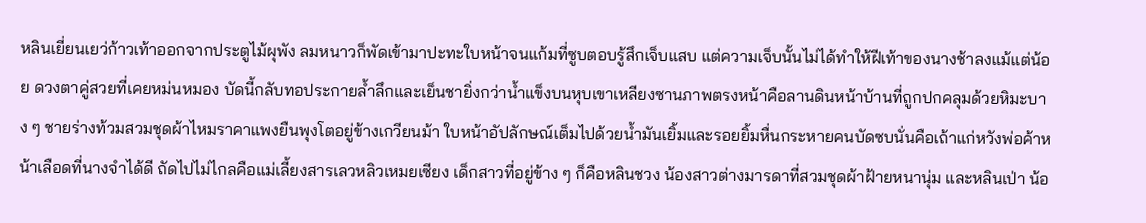หลินเยี่ยนเยว่ก้าวเท้าออกจากประตูไม้ผุพัง ลมหนาวก็พัดเข้ามาปะทะใบหน้าจนแก้มที่ซูบตอบรู้สึกเจ็บแสบ แต่ความเจ็บนั้นไม่ได้ทำให้ฝีเท้าของนางช้าลงแม้แต่น้อย ดวงตาคู่สวยที่เคยหม่นหมอง บัดนี้กลับทอประกายล้ำลึกและเย็นชายิ่งกว่าน้ำแข็งบนหุบเขาเหลียงซานภาพตรงหน้าคือลานดินหน้าบ้านที่ถูกปกคลุมด้วยหิมะบาง ๆ ชายร่างท้วมสวมชุดผ้าไหมราคาแพงยืนพุงโตอยู่ข้างเกวียนม้า ใบหน้าอัปลักษณ์เต็มไปด้วยน้ำมันเยิ้มและรอยยิ้มหื่นกระหายคนบัดซบนั่นคือเถ้าแก่หวังพ่อค้าหน้าเลือดที่นางจำได้ดี ถัดไปไม่ไกลคือแม่เลี้ยงสารเลวหลิวเหมยเซียง เด็กสาวที่อยู่ข้าง ๆ ก็คือหลินชวง น้องสาวต่างมารดาที่สวมชุดผ้าฝ้ายหนานุ่ม และหลินเป่า น้อ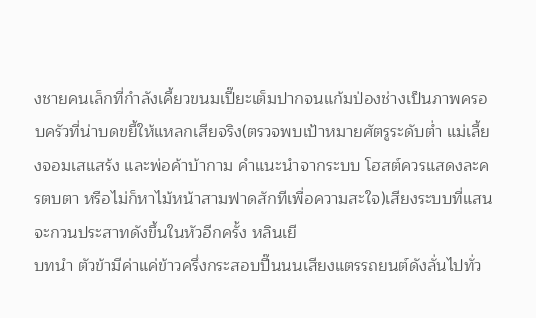งชายคนเล็กที่กำลังเคี้ยวขนมเปี๊ยะเต็มปากจนแก้มป่องช่างเป็นภาพครอบครัวที่น่าบดขยี้ให้แหลกเสียจริง(ตรวจพบเป้าหมายศัตรูระดับต่ำ แม่เลี้ยงจอมเสแสร้ง และพ่อค้าบ้ากาม คำแนะนำจากระบบ โฮสต์ควรแสดงละครตบตา หรือไม่ก็หาไม้หน้าสามฟาดสักทีเพื่อความสะใจ)เสียงระบบที่แสนจะกวนประสาทดังขึ้นในหัวอีกครั้ง หลินเยี
บทนำ ตัวข้ามีค่าแค่ข้าวครึ่งกระสอบปี๊นนนเสียงแตรรถยนต์ดังลั่นไปทั่ว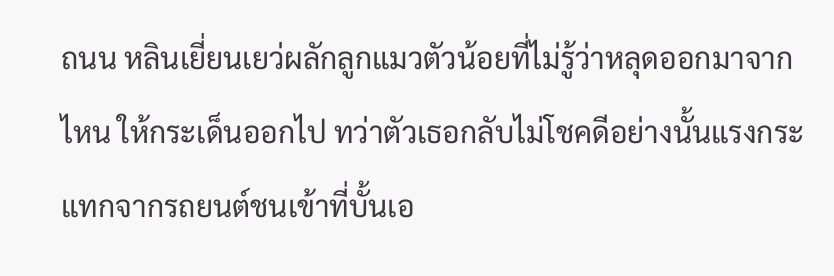ถนน หลินเยี่ยนเยว่ผลักลูกแมวตัวน้อยที่ไม่รู้ว่าหลุดออกมาจากไหน ให้กระเด็นออกไป ทว่าตัวเธอกลับไม่โชคดีอย่างนั้นแรงกระแทกจากรถยนต์ชนเข้าที่บั้นเอ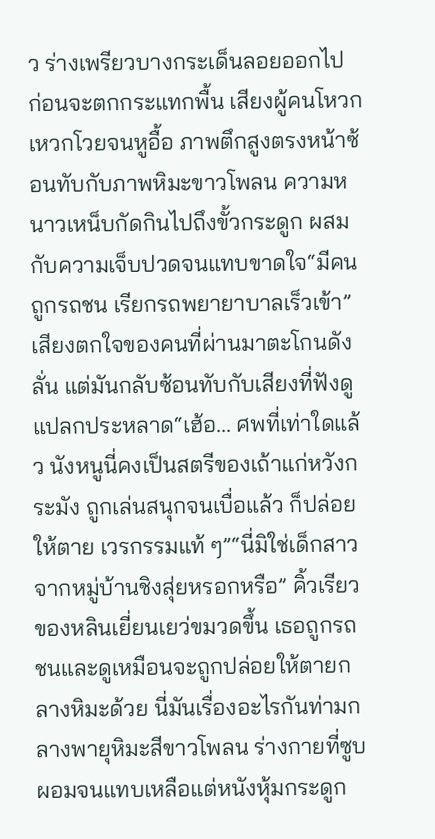ว ร่างเพรียวบางกระเด็นลอยออกไป ก่อนจะตกกระแทกพื้น เสียงผู้คนโหวกเหวกโวยจนหูอื้อ ภาพตึกสูงตรงหน้าซ้อนทับกับภาพหิมะขาวโพลน ความหนาวเหน็บกัดกินไปถึงขั้วกระดูก ผสมกับความเจ็บปวดจนแทบขาดใจ“มีคนถูกรถชน เรียกรถพยายาบาลเร็วเข้า” เสียงตกใจของคนที่ผ่านมาตะโกนดังลั่น แต่มันกลับซ้อนทับกับเสียงที่ฟังดูแปลกประหลาด“เฮ้อ... ศพที่เท่าใดแล้ว นังหนูนี่คงเป็นสตรีของเถ้าแก่หวังกระมัง ถูกเล่นสนุกจนเบื่อแล้ว ก็ปล่อยให้ตาย เวรกรรมแท้ ๆ”“นี่มิใช่เด็กสาวจากหมู่บ้านชิงสุ่ยหรอกหรือ” คิ้วเรียวของหลินเยี่ยนเยว่ขมวดขึ้น เธอถูกรถชนและดูเหมือนจะถูกปล่อยให้ตายกลางหิมะด้วย นี่มันเรื่องอะไรกันท่ามกลางพายุหิมะสีขาวโพลน ร่างกายที่ซูบผอมจนแทบเหลือแต่หนังหุ้มกระดูก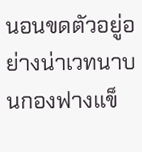นอนขดตัวอยู่อย่างน่าเวทนาบนกองฟางแข็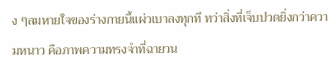ง ๆลมหายใจของร่างกายนี้แผ่วเบาลงทุกที ทว่าสิ่งที่เจ็บปวดยิ่งกว่าความหนาว คือภาพความทรงจำที่ฉายวน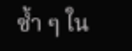ซ้ำ ๆ ใน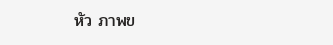หัว ภาพข